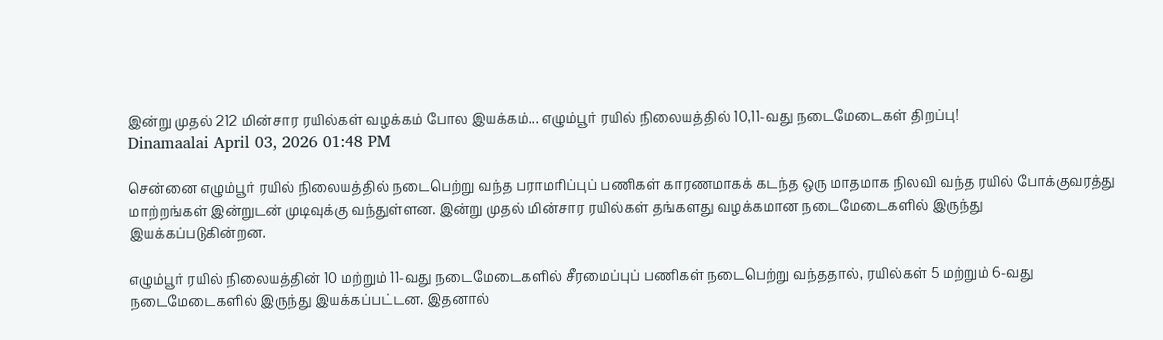இன்று முதல் 212 மின்சார ரயில்கள் வழக்கம் போல இயக்கம்... எழும்பூர் ரயில் நிலையத்தில் 10,11-வது நடைமேடைகள் திறப்பு!
Dinamaalai April 03, 2026 01:48 PM

சென்னை எழும்பூர் ரயில் நிலையத்தில் நடைபெற்று வந்த பராமரிப்புப் பணிகள் காரணமாகக் கடந்த ஒரு மாதமாக நிலவி வந்த ரயில் போக்குவரத்து மாற்றங்கள் இன்றுடன் முடிவுக்கு வந்துள்ளன. இன்று முதல் மின்சார ரயில்கள் தங்களது வழக்கமான நடைமேடைகளில் இருந்து இயக்கப்படுகின்றன.

எழும்பூர் ரயில் நிலையத்தின் 10 மற்றும் 11-வது நடைமேடைகளில் சீரமைப்புப் பணிகள் நடைபெற்று வந்ததால், ரயில்கள் 5 மற்றும் 6-வது நடைமேடைகளில் இருந்து இயக்கப்பட்டன. இதனால்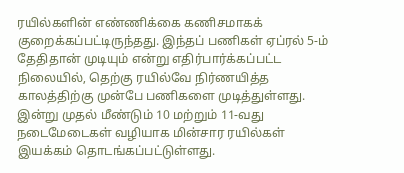ரயில்களின் எண்ணிக்கை கணிசமாகக் குறைக்கப்பட்டிருந்தது. இந்தப் பணிகள் ஏப்ரல் 5-ம் தேதிதான் முடியும் என்று எதிர்பார்க்கப்பட்ட நிலையில், தெற்கு ரயில்வே நிர்ணயித்த காலத்திற்கு முன்பே பணிகளை முடித்துள்ளது. இன்று முதல் மீண்டும் 10 மற்றும் 11-வது நடைமேடைகள் வழியாக மின்சார ரயில்கள் இயக்கம் தொடங்கப்பட்டுள்ளது.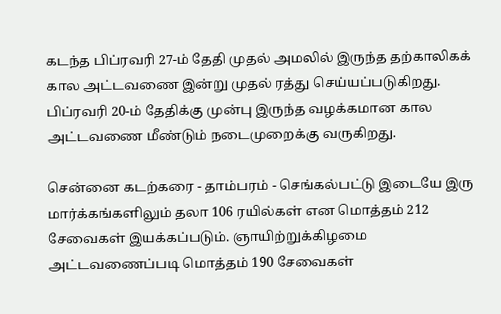கடந்த பிப்ரவரி 27-ம் தேதி முதல் அமலில் இருந்த தற்காலிகக் கால அட்டவணை இன்று முதல் ரத்து செய்யப்படுகிறது. பிப்ரவரி 20-ம் தேதிக்கு முன்பு இருந்த வழக்கமான கால அட்டவணை மீண்டும் நடைமுறைக்கு வருகிறது.

சென்னை கடற்கரை - தாம்பரம் - செங்கல்பட்டு இடையே இரு மார்க்கங்களிலும் தலா 106 ரயில்கள் என மொத்தம் 212 சேவைகள் இயக்கப்படும். ஞாயிற்றுக்கிழமை அட்டவணைப்படி மொத்தம் 190 சேவைகள்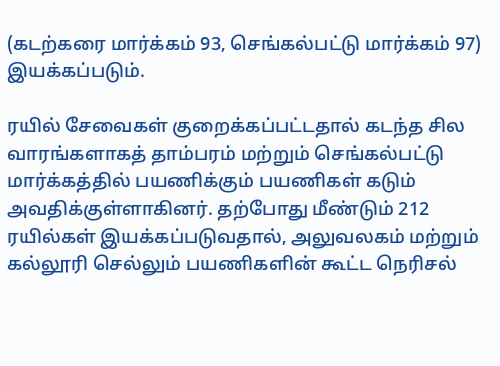(கடற்கரை மார்க்கம் 93, செங்கல்பட்டு மார்க்கம் 97) இயக்கப்படும்.

ரயில் சேவைகள் குறைக்கப்பட்டதால் கடந்த சில வாரங்களாகத் தாம்பரம் மற்றும் செங்கல்பட்டு மார்க்கத்தில் பயணிக்கும் பயணிகள் கடும் அவதிக்குள்ளாகினர். தற்போது மீண்டும் 212 ரயில்கள் இயக்கப்படுவதால், அலுவலகம் மற்றும் கல்லூரி செல்லும் பயணிகளின் கூட்ட நெரிசல்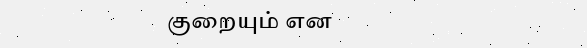குறையும் என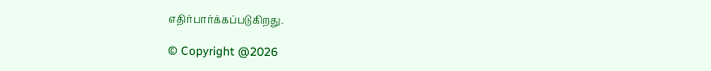எதிர்பார்க்கப்படுகிறது.

© Copyright @2026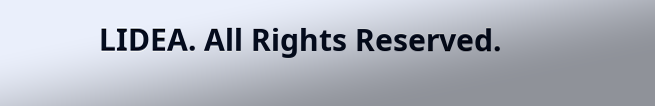LIDEA. All Rights Reserved.